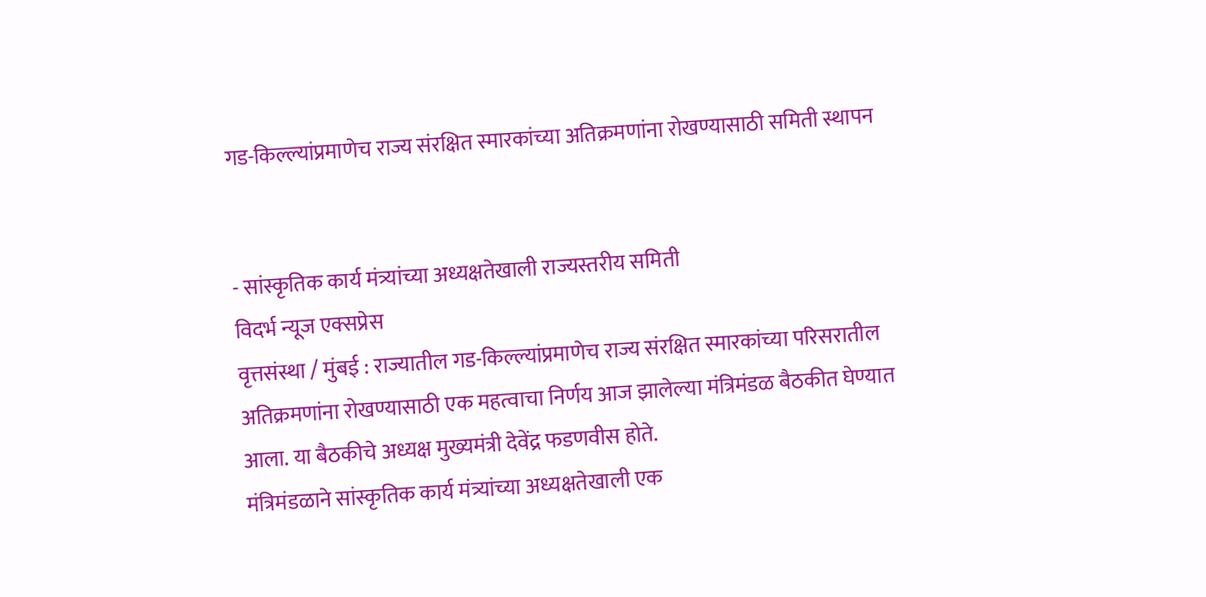गड-किल्ल्यांप्रमाणेच राज्य संरक्षित स्मारकांच्या अतिक्रमणांना रोखण्यासाठी समिती स्थापन


- सांस्कृतिक कार्य मंत्र्यांच्या अध्यक्षतेखाली राज्यस्तरीय समिती
विदर्भ न्यूज एक्सप्रेस
वृत्तसंस्था / मुंबई : राज्यातील गड-किल्ल्यांप्रमाणेच राज्य संरक्षित स्मारकांच्या परिसरातील अतिक्रमणांना रोखण्यासाठी एक महत्वाचा निर्णय आज झालेल्या मंत्रिमंडळ बैठकीत घेण्यात आला. या बैठकीचे अध्यक्ष मुख्यमंत्री देवेंद्र फडणवीस होते.
मंत्रिमंडळाने सांस्कृतिक कार्य मंत्र्यांच्या अध्यक्षतेखाली एक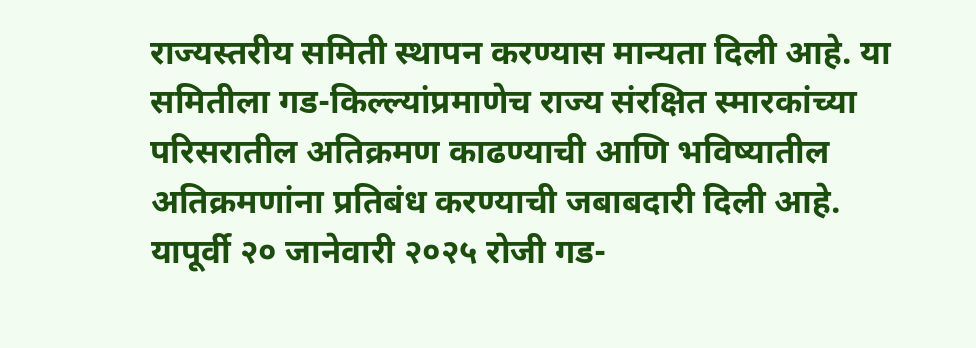राज्यस्तरीय समिती स्थापन करण्यास मान्यता दिली आहे. या समितीला गड-किल्ल्यांप्रमाणेच राज्य संरक्षित स्मारकांच्या परिसरातील अतिक्रमण काढण्याची आणि भविष्यातील अतिक्रमणांना प्रतिबंध करण्याची जबाबदारी दिली आहे.
यापूर्वी २० जानेवारी २०२५ रोजी गड-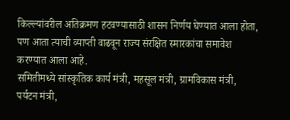किल्ल्यांवरील अतिक्रमण हटवण्यासाठी शासन निर्णय घेण्यात आला होता, पण आता त्याची व्याप्ती वाढवून राज्य संरक्षित स्मारकांचा समावेश करण्यात आला आहे.
समितीमध्ये सांस्कृतिक कार्य मंत्री, महसूल मंत्री, ग्रामविकास मंत्री, पर्यटन मंत्री,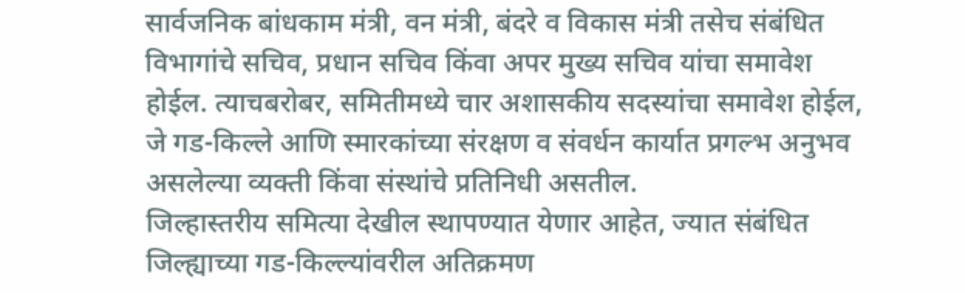सार्वजनिक बांधकाम मंत्री, वन मंत्री, बंदरे व विकास मंत्री तसेच संबंधित विभागांचे सचिव, प्रधान सचिव किंवा अपर मुख्य सचिव यांचा समावेश होईल. त्याचबरोबर, समितीमध्ये चार अशासकीय सदस्यांचा समावेश होईल, जे गड-किल्ले आणि स्मारकांच्या संरक्षण व संवर्धन कार्यात प्रगल्भ अनुभव असलेल्या व्यक्ती किंवा संस्थांचे प्रतिनिधी असतील.
जिल्हास्तरीय समित्या देखील स्थापण्यात येणार आहेत, ज्यात संबंधित जिल्ह्याच्या गड-किल्ल्यांवरील अतिक्रमण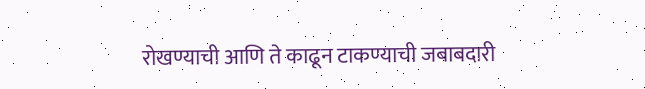रोखण्याची आणि ते काढून टाकण्याची जबाबदारी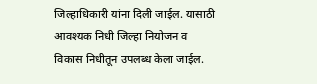जिल्हाधिकारी यांना दिली जाईल. यासाठी आवश्यक निधी जिल्हा नियोजन व विकास निधीतून उपलब्ध केला जाईल.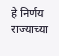हे निर्णय राज्याच्या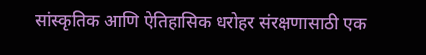सांस्कृतिक आणि ऐतिहासिक धरोहर संरक्षणासाठी एक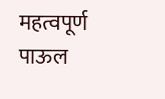महत्वपूर्ण पाऊल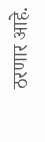ठरणार आहे.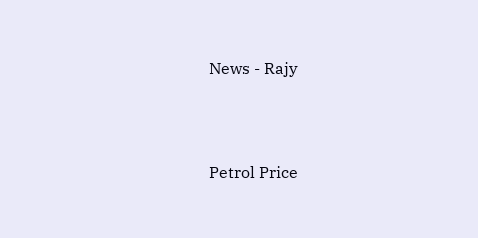News - Rajy




Petrol Price